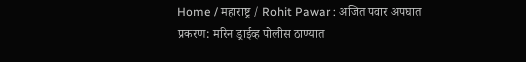Home / महाराष्ट्र / Rohit Pawar : अजित पवार अपघात प्रकरण: मरिन ड्राईव्ह पोलीस ठाण्यात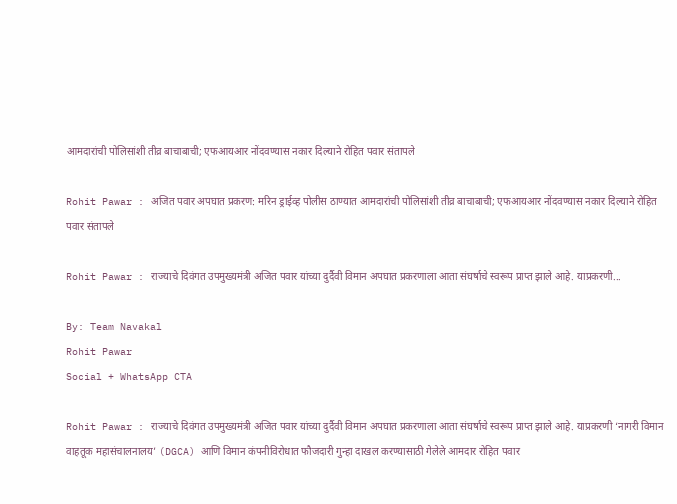आमदारांची पोलिसांशी तीव्र बाचाबाची; एफआयआर नोंदवण्यास नकार दिल्याने रोहित पवार संतापले

Rohit Pawar : अजित पवार अपघात प्रकरण: मरिन ड्राईव्ह पोलीस ठाण्यात आमदारांची पोलिसांशी तीव्र बाचाबाची; एफआयआर नोंदवण्यास नकार दिल्याने रोहित पवार संतापले

Rohit Pawar : राज्याचे दिवंगत उपमुख्यमंत्री अजित पवार यांच्या दुर्दैवी विमान अपघात प्रकरणाला आता संघर्षाचे स्वरूप प्राप्त झाले आहे. याप्रकरणी...

By: Team Navakal
Rohit Pawar
Social + WhatsApp CTA

Rohit Pawar : राज्याचे दिवंगत उपमुख्यमंत्री अजित पवार यांच्या दुर्दैवी विमान अपघात प्रकरणाला आता संघर्षाचे स्वरूप प्राप्त झाले आहे. याप्रकरणी ‘नागरी विमान वाहतूक महासंचालनालय’ (DGCA) आणि विमान कंपनीविरोधात फौजदारी गुन्हा दाखल करण्यासाठी गेलेले आमदार रोहित पवार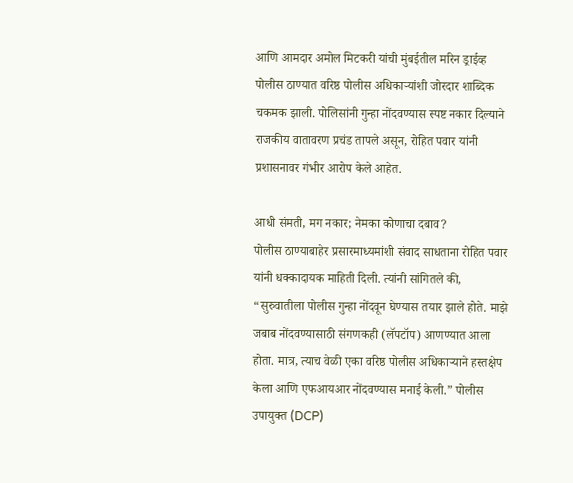आणि आमदार अमोल मिटकरी यांची मुंबईतील मरिन ड्राईव्ह पोलीस ठाण्यात वरिष्ठ पोलीस अधिकाऱ्यांशी जोरदार शाब्दिक चकमक झाली. पोलिसांनी गुन्हा नोंदवण्यास स्पष्ट नकार दिल्याने राजकीय वातावरण प्रचंड तापले असून, रोहित पवार यांनी प्रशासनावर गंभीर आरोप केले आहेत.

आधी संमती, मग नकार; नेमका कोणाचा दबाव?
पोलीस ठाण्याबाहेर प्रसारमाध्यमांशी संवाद साधताना रोहित पवार यांनी धक्कादायक माहिती दिली. त्यांनी सांगितले की, “सुरुवातीला पोलीस गुन्हा नोंदवून घेण्यास तयार झाले होते. माझे जबाब नोंदवण्यासाठी संगणकही (लॅपटॉप) आणण्यात आला होता. मात्र, त्याच वेळी एका वरिष्ठ पोलीस अधिकाऱ्याने हस्तक्षेप केला आणि एफआयआर नोंदवण्यास मनाई केली.” पोलीस उपायुक्त (DCP)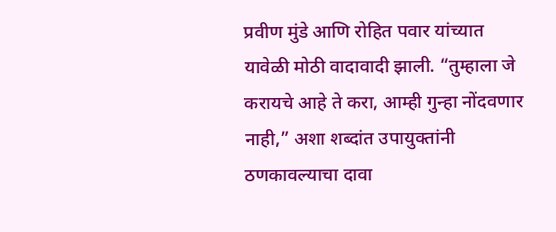प्रवीण मुंडे आणि रोहित पवार यांच्यात यावेळी मोठी वादावादी झाली. “तुम्हाला जे करायचे आहे ते करा, आम्ही गुन्हा नोंदवणार नाही,” अशा शब्दांत उपायुक्तांनी ठणकावल्याचा दावा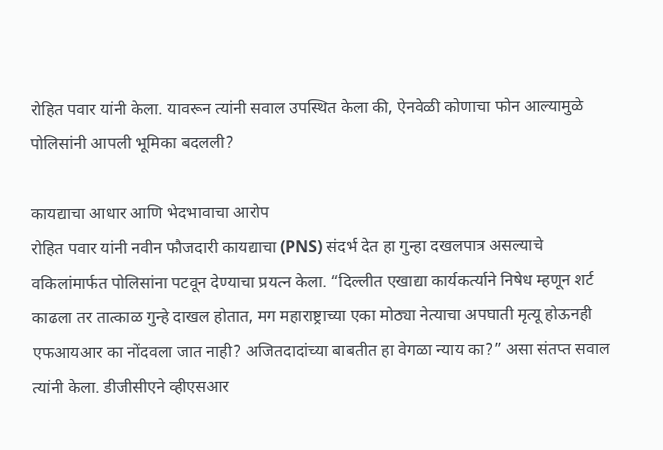रोहित पवार यांनी केला. यावरून त्यांनी सवाल उपस्थित केला की, ऐनवेळी कोणाचा फोन आल्यामुळे पोलिसांनी आपली भूमिका बदलली?

कायद्याचा आधार आणि भेदभावाचा आरोप
रोहित पवार यांनी नवीन फौजदारी कायद्याचा (PNS) संदर्भ देत हा गुन्हा दखलपात्र असल्याचे वकिलांमार्फत पोलिसांना पटवून देण्याचा प्रयत्न केला. “दिल्लीत एखाद्या कार्यकर्त्याने निषेध म्हणून शर्ट काढला तर तात्काळ गुन्हे दाखल होतात, मग महाराष्ट्राच्या एका मोठ्या नेत्याचा अपघाती मृत्यू होऊनही एफआयआर का नोंदवला जात नाही? अजितदादांच्या बाबतीत हा वेगळा न्याय का?” असा संतप्त सवाल त्यांनी केला. डीजीसीएने व्हीएसआर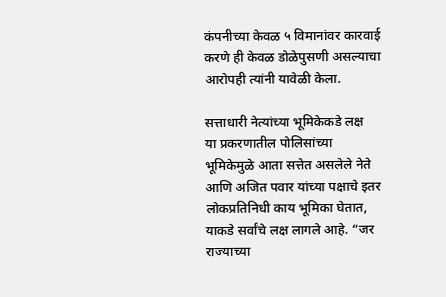कंपनीच्या केवळ ५ विमानांवर कारवाई करणे ही केवळ डोळेपुसणी असल्याचा आरोपही त्यांनी यावेळी केला.

सत्ताधारी नेत्यांच्या भूमिकेकडे लक्ष
या प्रकरणातील पोलिसांच्या भूमिकेमुळे आता सत्तेत असलेले नेते आणि अजित पवार यांच्या पक्षाचे इतर लोकप्रतिनिधी काय भूमिका घेतात, याकडे सर्वांचे लक्ष लागले आहे. “जर राज्याच्या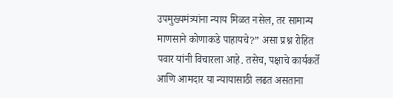उपमुख्यमंत्र्यांना न्याय मिळत नसेल, तर सामान्य माणसाने कोणाकडे पाहायचे?” असा प्रश्न रोहित पवार यांनी विचारला आहे. तसेच, पक्षाचे कार्यकर्ते आणि आमदार या न्यायासाठी लढत असताना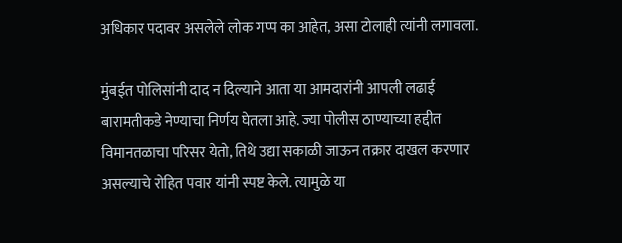अधिकार पदावर असलेले लोक गप्प का आहेत, असा टोलाही त्यांनी लगावला.

मुंबईत पोलिसांनी दाद न दिल्याने आता या आमदारांनी आपली लढाई बारामतीकडे नेण्याचा निर्णय घेतला आहे. ज्या पोलीस ठाण्याच्या हद्दीत विमानतळाचा परिसर येतो, तिथे उद्या सकाळी जाऊन तक्रार दाखल करणार असल्याचे रोहित पवार यांनी स्पष्ट केले. त्यामुळे या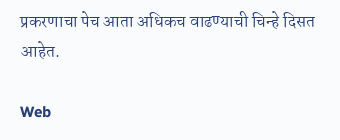प्रकरणाचा पेच आता अधिकच वाढण्याची चिन्हे दिसत आहेत.

Web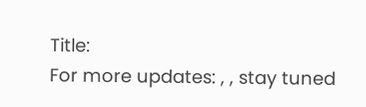Title:
For more updates: , , stay tuned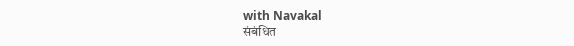with Navakal
संबंधित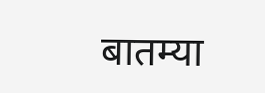बातम्या